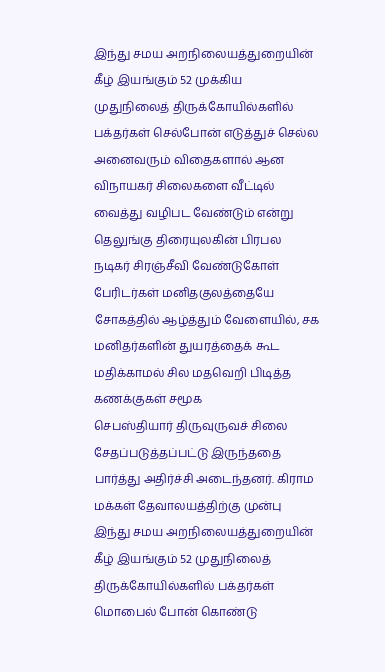இந்து சமய அறநிலையத்துறையின் கீழ் இயங்கும் 52 முக்கிய முதுநிலைத் திருக்கோயில்களில் பக்தர்கள் செல்போன் எடுத்துச் செல்ல
அனைவரும் விதைகளால் ஆன விநாயகர் சிலைகளை வீட்டில் வைத்து வழிபட வேண்டும் என்று தெலுங்கு திரையுலகின் பிரபல நடிகர் சிரஞ்சீவி வேண்டுகோள்
பேரிடர்கள் மனிதகுலத்தையே சோகத்தில் ஆழ்த்தும் வேளையில், சக மனிதர்களின் துயரத்தைக் கூட மதிக்காமல் சில மதவெறி பிடித்த கணக்குகள் சமூக
செபஸ்தியார் திருவுருவச் சிலை சேதப்படுத்தப்பட்டு இருந்ததை பார்த்து அதிர்ச்சி அடைந்தனர். கிராம மக்கள் தேவாலயத்திற்கு முன்பு
இந்து சமய அறநிலையத்துறையின் கீழ் இயங்கும் 52 முதுநிலைத் திருக்கோயில்களில் பக்தர்கள் மொபைல் போன் கொண்டு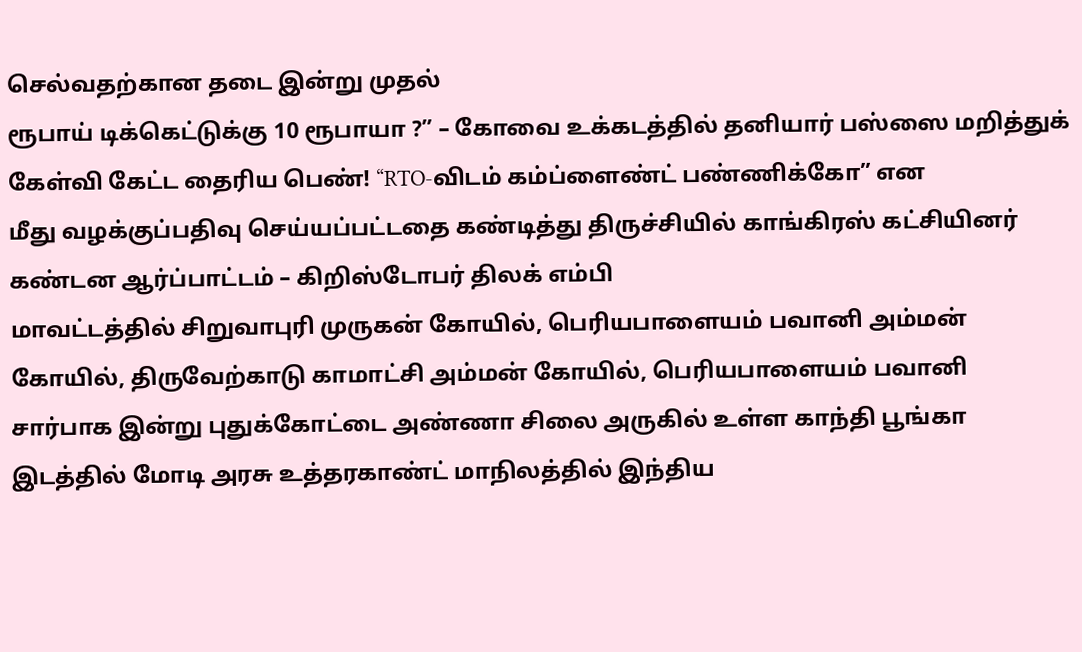செல்வதற்கான தடை இன்று முதல்
ரூபாய் டிக்கெட்டுக்கு 10 ரூபாயா ?” – கோவை உக்கடத்தில் தனியார் பஸ்ஸை மறித்துக் கேள்வி கேட்ட தைரிய பெண்! “RTO-விடம் கம்ப்ளைண்ட் பண்ணிக்கோ” என
மீது வழக்குப்பதிவு செய்யப்பட்டதை கண்டித்து திருச்சியில் காங்கிரஸ் கட்சியினர் கண்டன ஆர்ப்பாட்டம் – கிறிஸ்டோபர் திலக் எம்பி
மாவட்டத்தில் சிறுவாபுரி முருகன் கோயில், பெரியபாளையம் பவானி அம்மன் கோயில், திருவேற்காடு காமாட்சி அம்மன் கோயில், பெரியபாளையம் பவானி
சார்பாக இன்று புதுக்கோட்டை அண்ணா சிலை அருகில் உள்ள காந்தி பூங்கா இடத்தில் மோடி அரசு உத்தரகாண்ட் மாநிலத்தில் இந்திய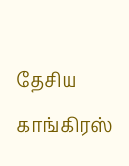தேசிய காங்கிரஸ்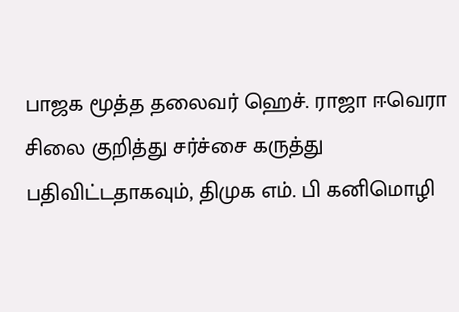பாஜக மூத்த தலைவர் ஹெச். ராஜா ஈவெரா சிலை குறித்து சர்ச்சை கருத்து பதிவிட்டதாகவும், திமுக எம். பி கனிமொழி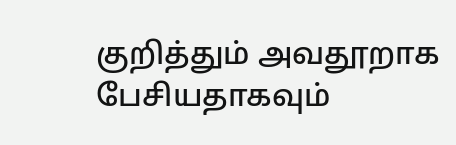குறித்தும் அவதூறாக பேசியதாகவும்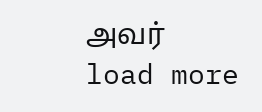அவர்
load more